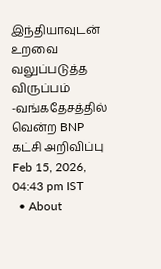இந்தியாவுடன் உறவை வலுப்படுத்த விருப்பம் -வங்கதேசத்தில் வென்ற BNP கட்சி அறிவிப்பு
Feb 15, 2026, 04:43 pm IST
  • About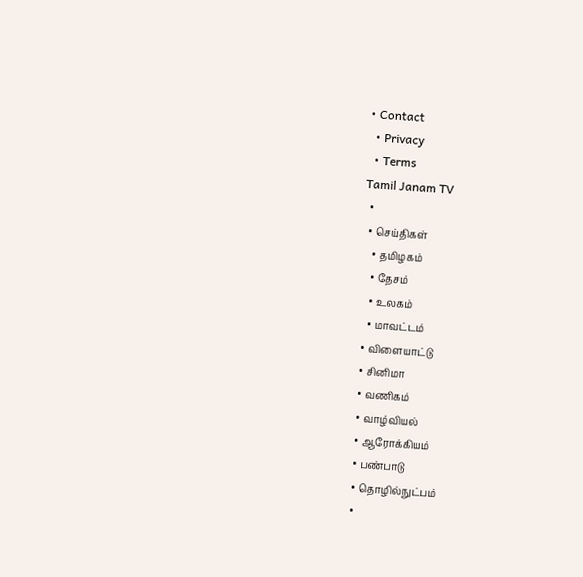• Contact
  • Privacy
  • Terms
Tamil Janam TV
  •
  • செய்திகள்
    • தமிழகம்
    • தேசம்
    • உலகம்
    • மாவட்டம்
  • விளையாட்டு
  • சினிமா
  • வணிகம்
  • வாழ்வியல்
  • ஆரோக்கியம்
  • பண்பாடு
  • தொழில்நுட்பம்
  •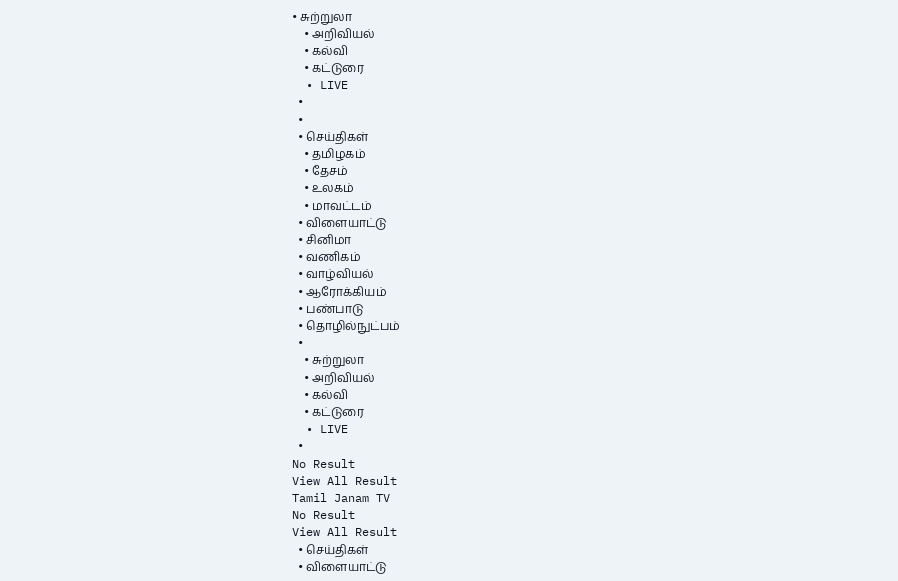• சுற்றுலா
    • அறிவியல்
    • கல்வி
    • கட்டுரை
  • LIVE
  •
  •
  • செய்திகள்
    • தமிழகம்
    • தேசம்
    • உலகம்
    • மாவட்டம்
  • விளையாட்டு
  • சினிமா
  • வணிகம்
  • வாழ்வியல்
  • ஆரோக்கியம்
  • பண்பாடு
  • தொழில்நுட்பம்
  •
    • சுற்றுலா
    • அறிவியல்
    • கல்வி
    • கட்டுரை
  • LIVE
  •
No Result
View All Result
Tamil Janam TV
No Result
View All Result
  • செய்திகள்
  • விளையாட்டு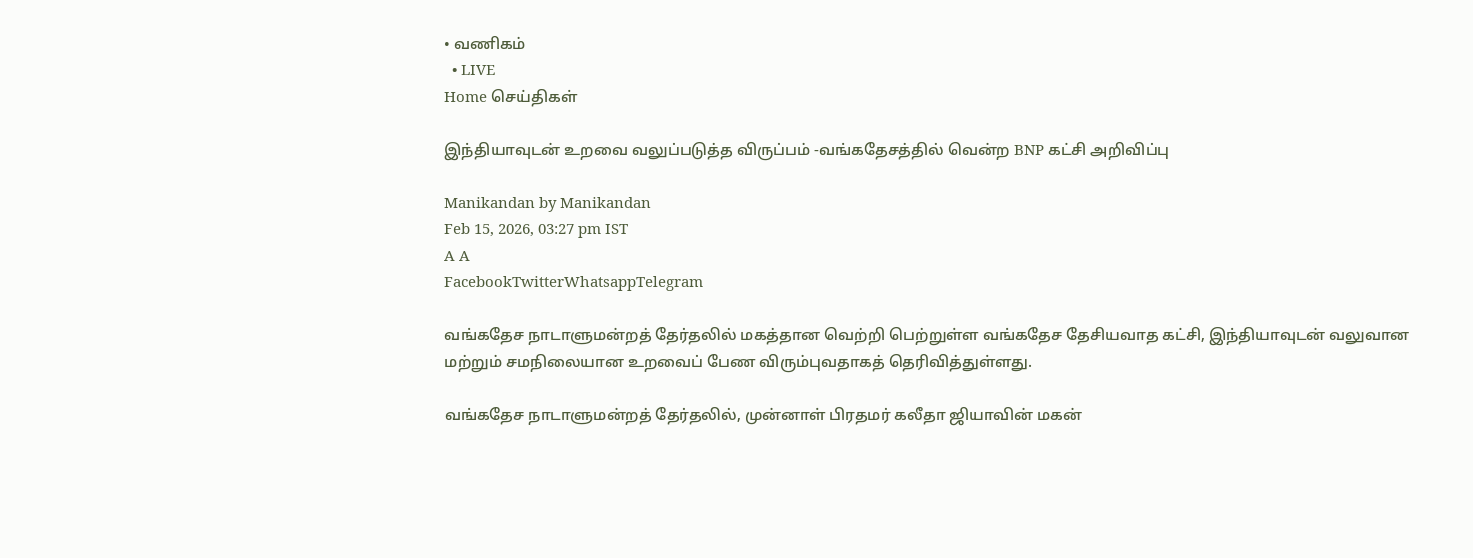• வணிகம்
  • LIVE
Home செய்திகள்

இந்தியாவுடன் உறவை வலுப்படுத்த விருப்பம் -வங்கதேசத்தில் வென்ற BNP கட்சி அறிவிப்பு

Manikandan by Manikandan
Feb 15, 2026, 03:27 pm IST
A A
FacebookTwitterWhatsappTelegram

வங்கதேச நாடாளுமன்றத் தேர்தலில் மகத்தான வெற்றி பெற்றுள்ள வங்கதேச தேசியவாத கட்சி, இந்தியாவுடன் வலுவான மற்றும் சமநிலையான உறவைப் பேண விரும்புவதாகத் தெரிவித்துள்ளது.

வங்கதேச நாடாளுமன்றத் தேர்தலில், முன்னாள் பிரதமர் கலீதா ஜியாவின் மகன்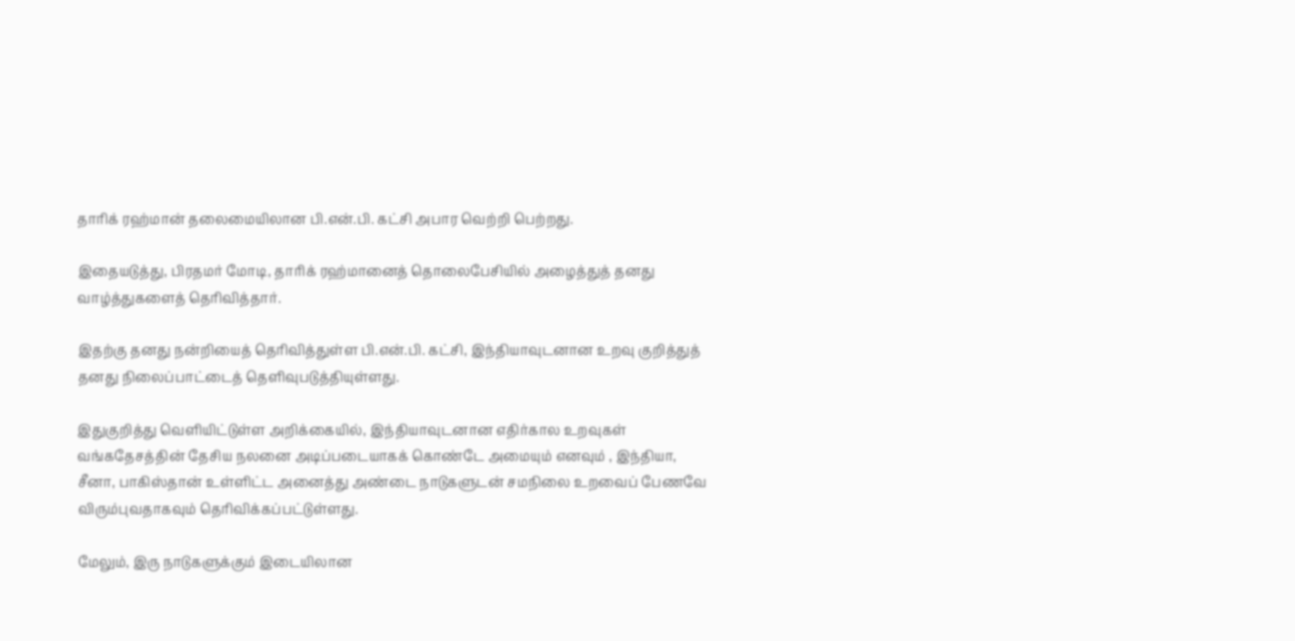தாரிக் ரஹ்மான் தலைமையிலான பி.என்.பி. கட்சி அபார வெற்றி பெற்றது.

இதையடுத்து, பிரதமர் மோடி, தாரிக் ரஹ்மானைத் தொலைபேசியில் அழைத்துத் தனது வாழ்த்துகளைத் தெரிவித்தார்.

இதற்கு தனது நன்றியைத் தெரிவித்துள்ள பி.என்.பி. கட்சி, இந்தியாவுடனான உறவு குறித்துத் தனது நிலைப்பாட்டைத் தெளிவுபடுத்தியுள்ளது.

இதுகுறித்து வெளியிட்டுள்ள அறிக்கையில், இந்தியாவுடனான எதிர்கால உறவுகள் வங்கதேசத்தின் தேசிய நலனை அடிப்படையாகக் கொண்டே அமையும் எனவும் , இந்தியா, சீனா, பாகிஸ்தான் உள்ளிட்ட அனைத்து அண்டை நாடுகளுடன் சமநிலை உறவைப் பேணவே விரும்புவதாகவும் தெரிவிக்கப்பட்டுள்ளது.

மேலும், இரு நாடுகளுக்கும் இடையிலான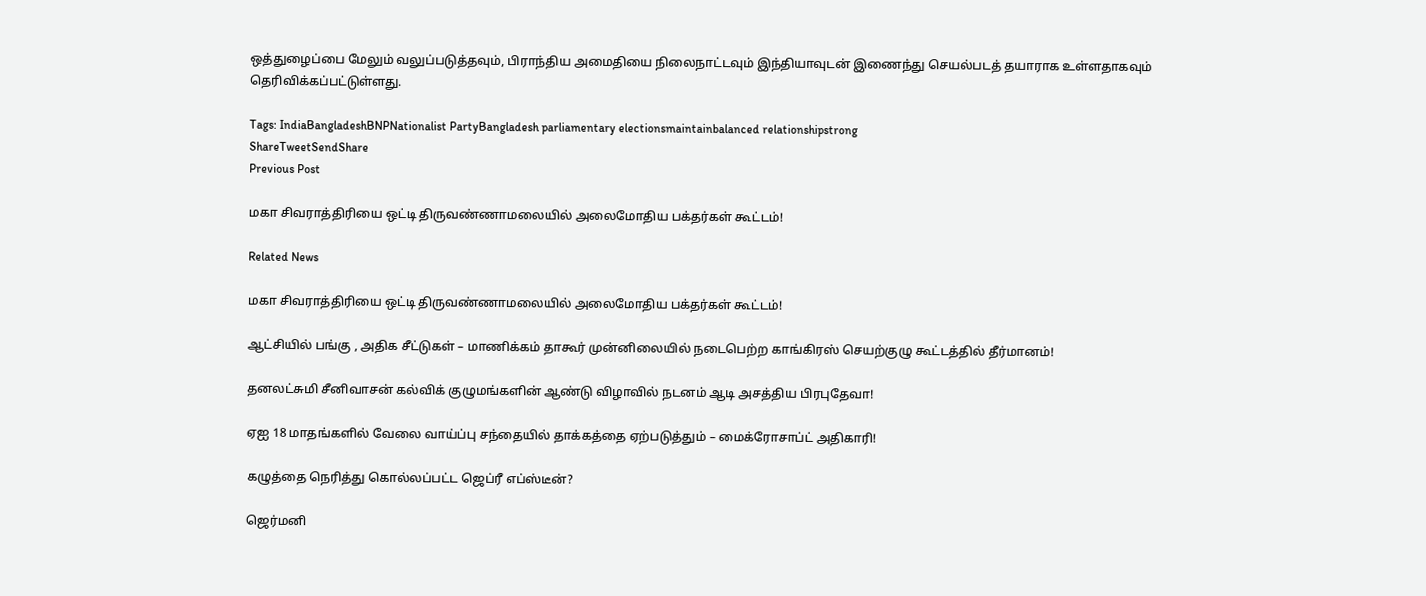ஒத்துழைப்பை மேலும் வலுப்படுத்தவும், பிராந்திய அமைதியை நிலைநாட்டவும் இந்தியாவுடன் இணைந்து செயல்படத் தயாராக உள்ளதாகவும் தெரிவிக்கப்பட்டுள்ளது.

Tags: IndiaBangladeshBNPNationalist PartyBangladesh parliamentary electionsmaintainbalanced relationshipstrong
ShareTweetSendShare
Previous Post

மகா சிவராத்திரியை ஒட்டி திருவண்ணாமலையில் அலைமோதிய பக்தர்கள் கூட்டம்!

Related News

மகா சிவராத்திரியை ஒட்டி திருவண்ணாமலையில் அலைமோதிய பக்தர்கள் கூட்டம்!

ஆட்சியில் பங்கு , அதிக சீட்டுகள் – மாணிக்கம் தாகூர் முன்னிலையில் நடைபெற்ற காங்கிரஸ் செயற்குழு கூட்டத்தில் தீர்மானம்!

தனலட்சுமி சீனிவாசன் கல்விக் குழுமங்களின் ஆண்டு விழாவில் நடனம் ஆடி அசத்திய பிரபுதேவா!

ஏஐ 18 மாதங்களில் வேலை வாய்ப்பு சந்தையில் தாக்கத்தை ஏற்படுத்தும் – மைக்ரோசாப்ட் அதிகாரி!

கழுத்தை நெரித்து கொல்லப்பட்ட ஜெப்ரீ எப்ஸ்டீன்?

ஜெர்மனி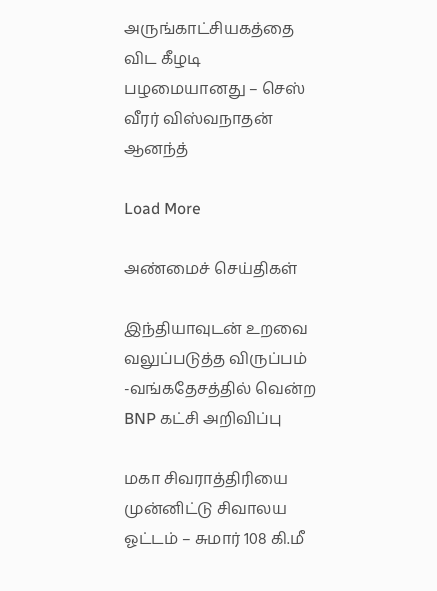அருங்காட்சியகத்தை விட கீழடி பழமையானது – செஸ் வீரர் விஸ்வநாதன் ஆனந்த்

Load More

அண்மைச் செய்திகள்

இந்தியாவுடன் உறவை வலுப்படுத்த விருப்பம் -வங்கதேசத்தில் வென்ற BNP கட்சி அறிவிப்பு

மகா சிவராத்திரியை முன்னிட்டு சிவாலய ஓட்டம் – சுமார் 108 கி.மீ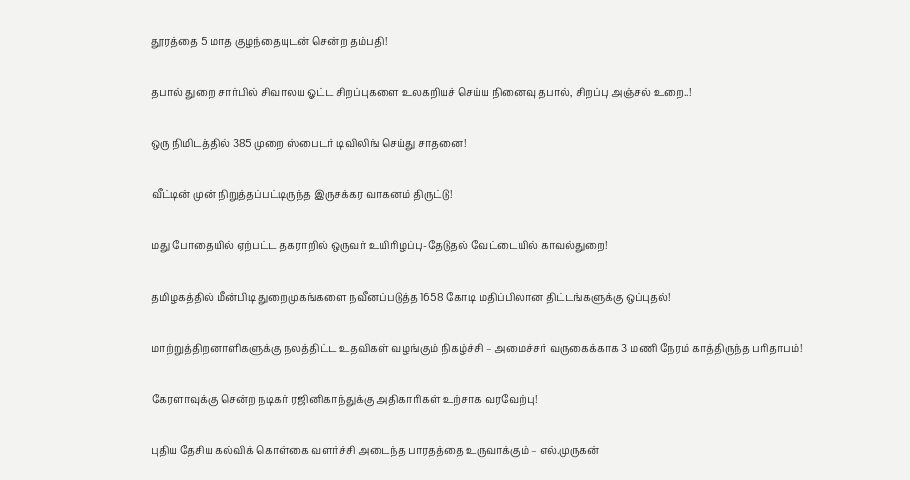தூரத்தை 5 மாத குழந்தையுடன் சென்ற தம்பதி!

தபால் துறை சார்பில் சிவாலய ஓட்ட சிறப்புகளை உலகறியச் செய்ய நினைவு தபால், சிறப்பு அஞ்சல் உறை..!

ஒரு நிமிடத்தில் 385 முறை ஸ்பைடர் டிவிலிங் செய்து சாதனை!

வீட்டின் முன் நிறுத்தப்பட்டிருந்த இருசக்கர வாகனம் திருட்டு!

மது போதையில் ஏற்பட்ட தகராறில் ஒருவர் உயிரிழப்பு-தேடுதல் வேட்டையில் காவல்துறை!

தமிழகத்தில் மீன்பிடி துறைமுகங்களை நவீனப்படுத்த 1658 கோடி மதிப்பிலான திட்டங்களுக்கு ஒப்புதல்!

மாற்றுத்திறனாளிகளுக்கு நலத்திட்ட உதவிகள் வழங்கும் நிகழ்ச்சி – அமைச்சர் வருகைக்காக 3 மணி நேரம் காத்திருந்த பரிதாபம்!

கேரளாவுக்கு சென்ற நடிகர் ரஜினிகாந்துக்கு அதிகாரிகள் உற்சாக வரவேற்பு!

புதிய தேசிய கல்விக் கொள்கை வளர்ச்சி அடைந்த பாரதத்தை உருவாக்கும் – எல்.முருகன்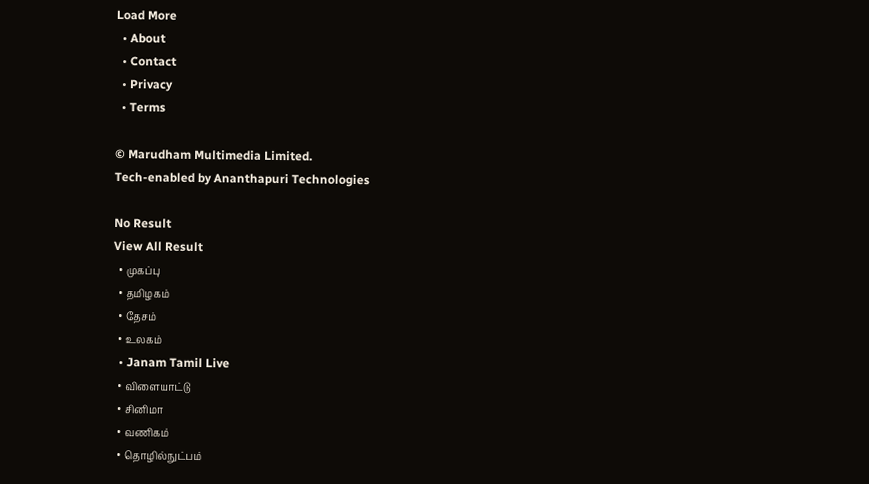Load More
  • About
  • Contact
  • Privacy
  • Terms

© Marudham Multimedia Limited.
Tech-enabled by Ananthapuri Technologies

No Result
View All Result
  • முகப்பு
  • தமிழகம்
  • தேசம்
  • உலகம்
  • Janam Tamil Live
  • விளையாட்டு
  • சினிமா
  • வணிகம்
  • தொழில்நுட்பம்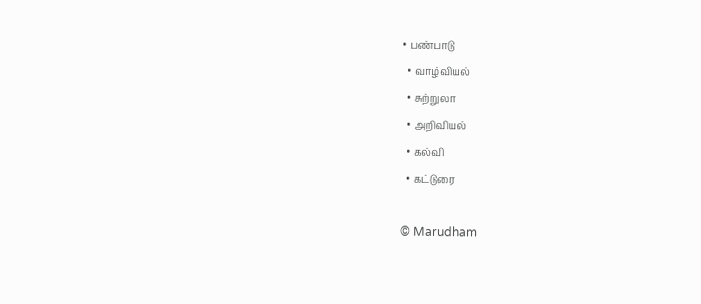• பண்பாடு
  • வாழ்வியல்
  • சுற்றுலா
  • அறிவியல்
  • கல்வி
  • கட்டுரை

© Marudham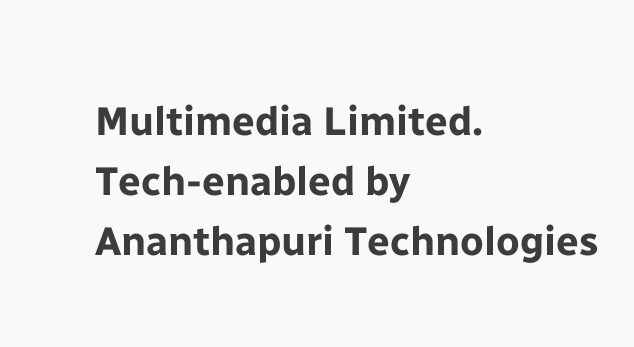Multimedia Limited.
Tech-enabled by Ananthapuri Technologies